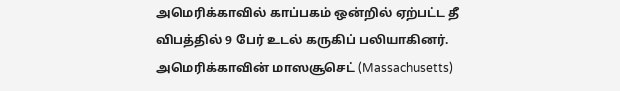அமெரிக்காவில் காப்பகம் ஒன்றில் ஏற்பட்ட தீ விபத்தில் 9 பேர் உடல் கருகிப் பலியாகினர்.
அமெரிக்காவின் மாஸசூசெட் (Massachusetts)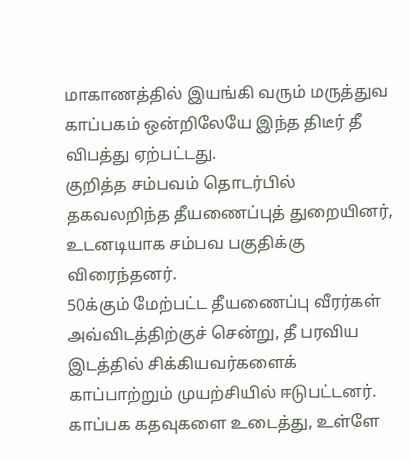மாகாணத்தில் இயங்கி வரும் மருத்துவ காப்பகம் ஒன்றிலேயே இந்த திடீர் தீ விபத்து ஏற்பட்டது.
குறித்த சம்பவம் தொடர்பில் தகவலறிந்த தீயணைப்புத் துறையினர், உடனடியாக சம்பவ பகுதிக்கு விரைந்தனர்.
50க்கும் மேற்பட்ட தீயணைப்பு வீரர்கள் அவ்விடத்திற்குச் சென்று, தீ பரவிய இடத்தில் சிக்கியவர்களைக் காப்பாற்றும் முயற்சியில் ஈடுபட்டனர்.
காப்பக கதவுகளை உடைத்து, உள்ளே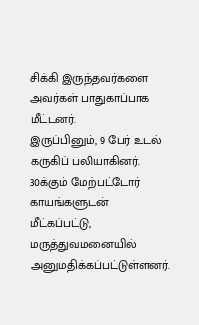சிக்கி இருந்தவர்களை அவர்கள் பாதுகாப்பாக மீட்டனர்.
இருப்பினும், 9 பேர் உடல் கருகிப் பலியாகினர்.
30க்கும் மேற்பட்டோர் காயங்களுடன் மீட்கப்பட்டு, மருத்துவமனையில் அனுமதிக்கப்பட்டுள்ளனர்.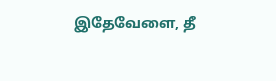இதேவேளை, தீ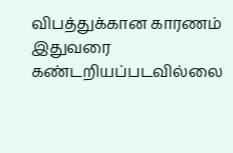விபத்துக்கான காரணம் இதுவரை கண்டறியப்படவில்லை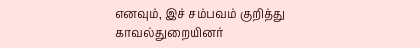எனவும், இச் சம்பவம் குறித்து காவல்துறையினர்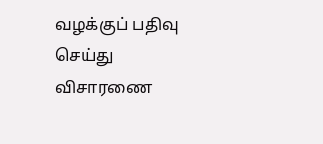வழக்குப் பதிவு செய்து விசாரணை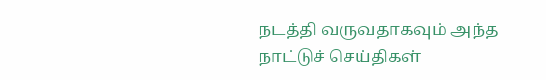நடத்தி வருவதாகவும் அந்த நாட்டுச் செய்திகள்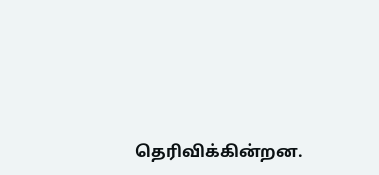தெரிவிக்கின்றன.